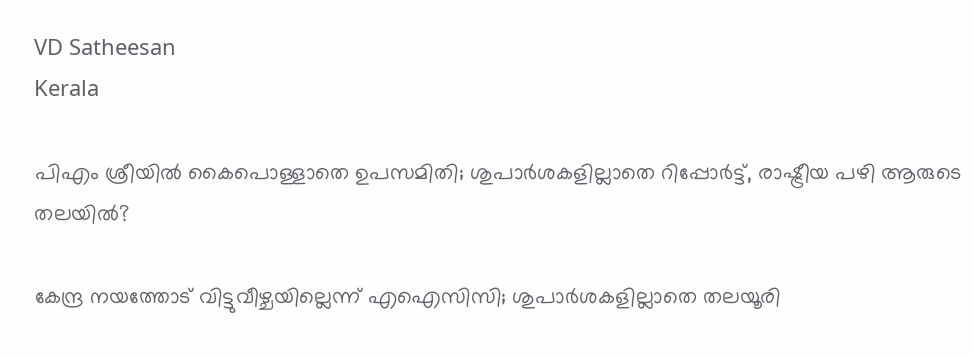VD Satheesan
Kerala

പിഎം ശ്രീയിൽ കൈപൊള്ളാതെ ഉപസമിതി; ശുപാർശകളില്ലാതെ റിപ്പോർട്ട്, രാഷ്ട്രീയ പഴി ആരുടെ തലയിൽ?

കേന്ദ്ര നയത്തോട് വിട്ടുവീഴ്ചയില്ലെന്ന് എഐസിസി; ശുപാർശകളില്ലാതെ തലയൂരി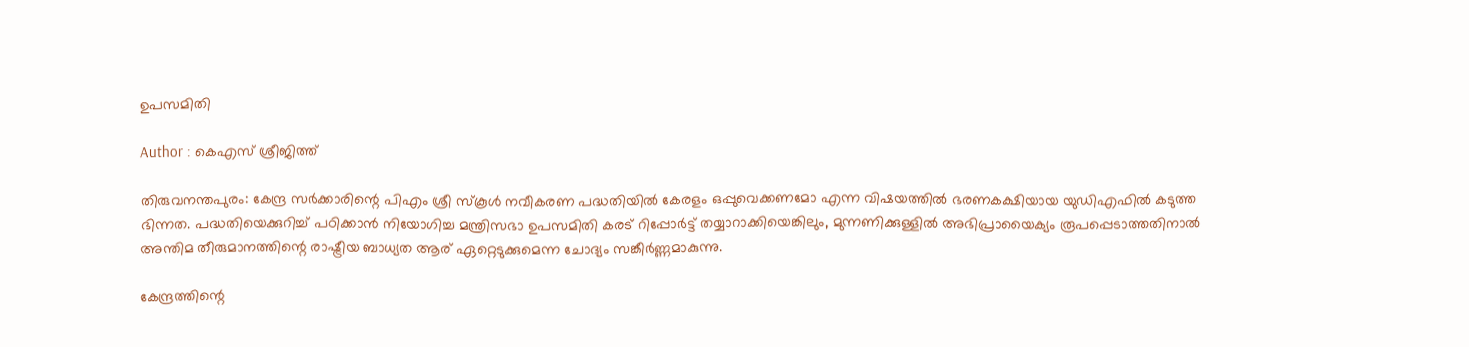ഉപസമിതി

Author : കെഎസ് ശ്രീജിത്ത്

തിരുവനന്തപുരം: കേന്ദ്ര സർക്കാരിന്റെ പിഎം ശ്രീ സ്കൂൾ നവീകരണ പദ്ധതിയിൽ കേരളം ഒപ്പുവെക്കണമോ എന്ന വിഷയത്തിൽ ഭരണകക്ഷിയായ യുഡിഎഫിൽ കടുത്ത ഭിന്നത. പദ്ധതിയെക്കുറിച്ച് പഠിക്കാൻ നിയോഗിച്ച മന്ത്രിസഭാ ഉപസമിതി കരട് റിപ്പോർട്ട് തയ്യാറാക്കിയെങ്കിലും, മുന്നണിക്കുള്ളിൽ അഭിപ്രായൈക്യം രൂപപ്പെടാത്തതിനാൽ അന്തിമ തീരുമാനത്തിന്റെ രാഷ്ട്രീയ ബാധ്യത ആര് ഏറ്റെടുക്കുമെന്ന ചോദ്യം സങ്കീർണ്ണമാകുന്നു.

കേന്ദ്രത്തിന്റെ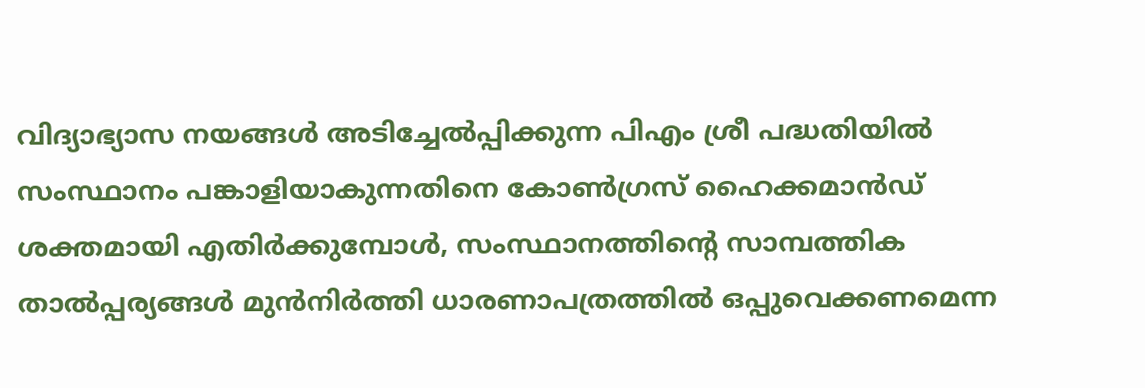വിദ്യാഭ്യാസ നയങ്ങൾ അടിച്ചേൽപ്പിക്കുന്ന പിഎം ശ്രീ പദ്ധതിയിൽ സംസ്ഥാനം പങ്കാളിയാകുന്നതിനെ കോൺഗ്രസ് ഹൈക്കമാൻഡ് ശക്തമായി എതിർക്കുമ്പോൾ, സംസ്ഥാനത്തിന്റെ സാമ്പത്തിക താൽപ്പര്യങ്ങൾ മുൻനിർത്തി ധാരണാപത്രത്തിൽ ഒപ്പുവെക്കണമെന്ന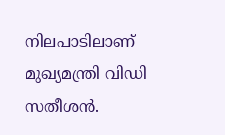നിലപാടിലാണ് മുഖ്യമന്ത്രി വിഡി സതീശൻ.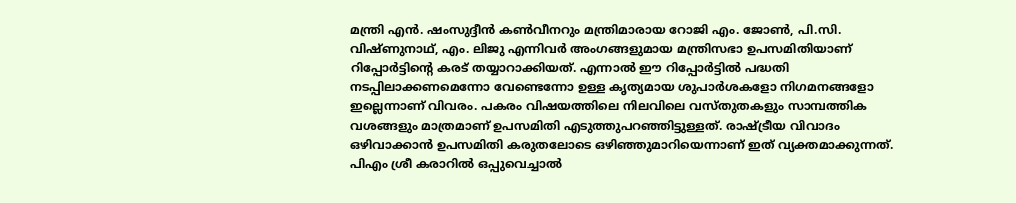മന്ത്രി എൻ. ഷംസുദ്ദീൻ കൺവീനറും മന്ത്രിമാരായ റോജി എം. ജോൺ, പി.സി. വിഷ്ണുനാഥ്, എം. ലിജു എന്നിവർ അംഗങ്ങളുമായ മന്ത്രിസഭാ ഉപസമിതിയാണ് റിപ്പോർട്ടിന്റെ കരട് തയ്യാറാക്കിയത്. എന്നാൽ ഈ റിപ്പോർട്ടിൽ പദ്ധതി നടപ്പിലാക്കണമെന്നോ വേണ്ടെന്നോ ഉള്ള കൃത്യമായ ശുപാർശകളോ നിഗമനങ്ങളോ ഇല്ലെന്നാണ് വിവരം. പകരം വിഷയത്തിലെ നിലവിലെ വസ്തുതകളും സാമ്പത്തിക വശങ്ങളും മാത്രമാണ് ഉപസമിതി എടുത്തുപറഞ്ഞിട്ടുള്ളത്. രാഷ്ട്രീയ വിവാദം ഒഴിവാക്കാൻ ഉപസമിതി കരുതലോടെ ഒഴിഞ്ഞുമാറിയെന്നാണ് ഇത് വ്യക്തമാക്കുന്നത്. പിഎം ശ്രീ കരാറിൽ ഒപ്പുവെച്ചാൽ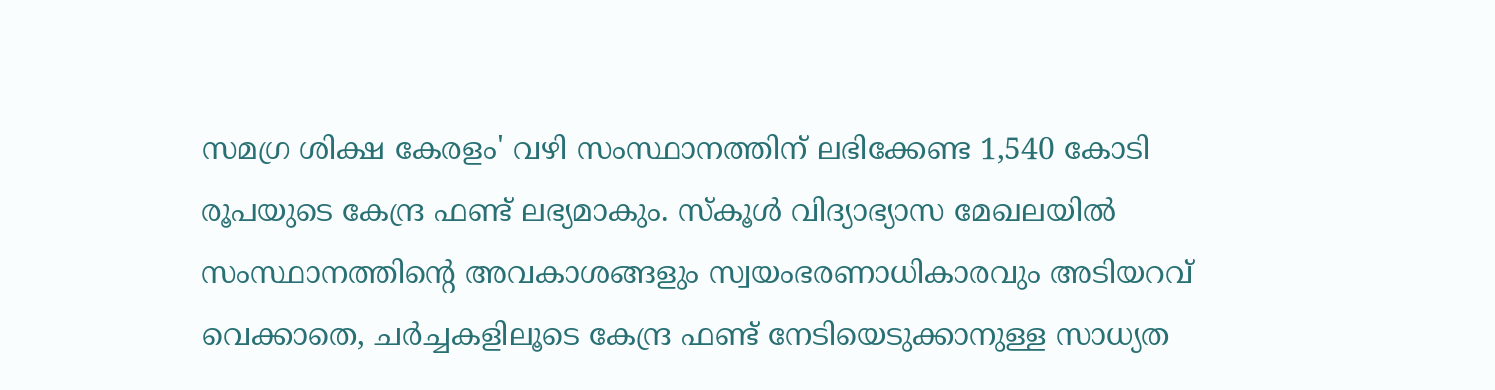സമഗ്ര ശിക്ഷ കേരളം' വഴി സംസ്ഥാനത്തിന് ലഭിക്കേണ്ട 1,540 കോടി രൂപയുടെ കേന്ദ്ര ഫണ്ട് ലഭ്യമാകും. സ്കൂൾ വിദ്യാഭ്യാസ മേഖലയിൽ സംസ്ഥാനത്തിന്റെ അവകാശങ്ങളും സ്വയംഭരണാധികാരവും അടിയറവ് വെക്കാതെ, ചർച്ചകളിലൂടെ കേന്ദ്ര ഫണ്ട് നേടിയെടുക്കാനുള്ള സാധ്യത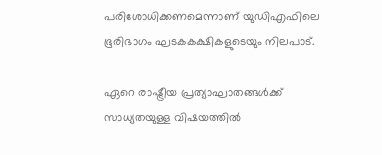പരിശോധിക്കണമെന്നാണ് യുഡിഎഫിലെ ഭൂരിഭാഗം ഘടകകക്ഷികളുടെയും നിലപാട്.

ഏറെ രാഷ്ട്രീയ പ്രത്യാഘാതങ്ങള്‍ക്ക് സാധ്യതയുള്ള വിഷയത്തിൽ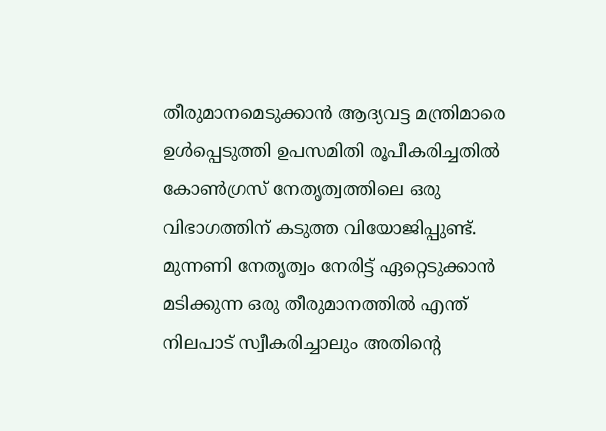തീരുമാനമെടുക്കാൻ ആദ്യവട്ട മന്ത്രിമാരെ ഉൾപ്പെടുത്തി ഉപസമിതി രൂപീകരിച്ചതിൽ കോൺഗ്രസ് നേതൃത്വത്തിലെ ഒരു വിഭാഗത്തിന് കടുത്ത വിയോജിപ്പുണ്ട്. മുന്നണി നേതൃത്വം നേരിട്ട് ഏറ്റെടുക്കാൻ മടിക്കുന്ന ഒരു തീരുമാനത്തിൽ എന്ത് നിലപാട് സ്വീകരിച്ചാലും അതിന്റെ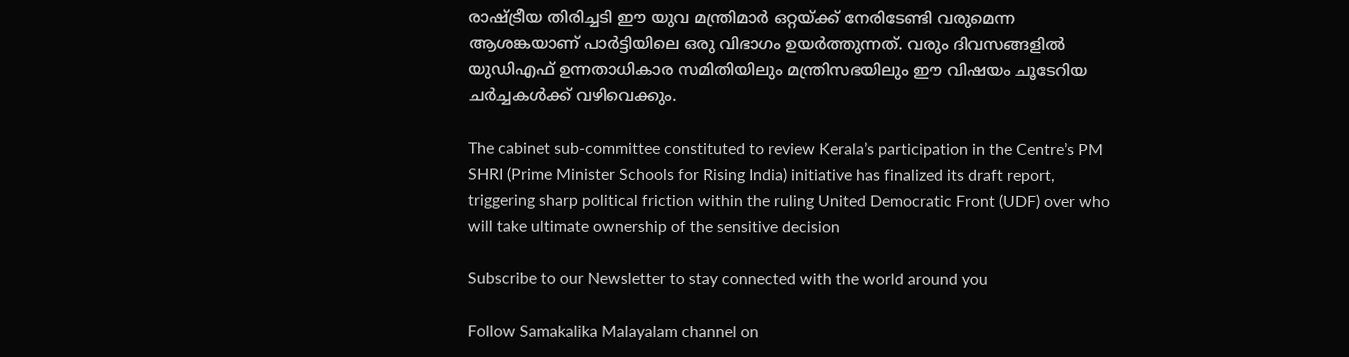രാഷ്ട്രീയ തിരിച്ചടി ഈ യുവ മന്ത്രിമാർ ഒറ്റയ്ക്ക് നേരിടേണ്ടി വരുമെന്ന ആശങ്കയാണ് പാർട്ടിയിലെ ഒരു വിഭാഗം ഉയർത്തുന്നത്. വരും ദിവസങ്ങളിൽ യുഡിഎഫ് ഉന്നതാധികാര സമിതിയിലും മന്ത്രിസഭയിലും ഈ വിഷയം ചൂടേറിയ ചർച്ചകൾക്ക് വഴിവെക്കും.

The cabinet sub-committee constituted to review Kerala’s participation in the Centre’s PM SHRI (Prime Minister Schools for Rising India) initiative has finalized its draft report, triggering sharp political friction within the ruling United Democratic Front (UDF) over who will take ultimate ownership of the sensitive decision

Subscribe to our Newsletter to stay connected with the world around you

Follow Samakalika Malayalam channel on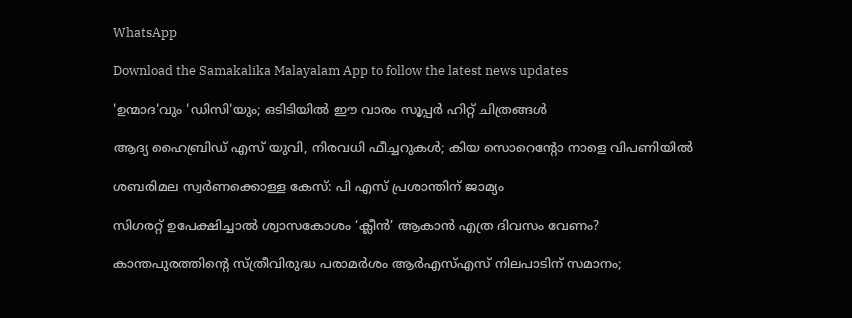WhatsApp

Download the Samakalika Malayalam App to follow the latest news updates

'ഉന്മാദ'വും 'ഡിസി'യും; ഒടിടിയിൽ ഈ വാരം സൂപ്പർ ഹിറ്റ് ചിത്രങ്ങൾ

ആദ്യ ഹൈബ്രിഡ് എസ് യുവി, നിരവധി ഫീച്ചറുകള്‍; കിയ സൊറെന്റോ നാളെ വിപണിയില്‍

ശബരിമല സ്വര്‍ണക്കൊള്ള കേസ്: പി എസ് പ്രശാന്തിന് ജാമ്യം

സിഗരറ്റ് ഉപേക്ഷിച്ചാൽ ശ്വാസകോശം ‘ക്ലീൻ’ ആകാൻ എത്ര ദിവസം വേണം?

കാന്തപുരത്തിന്റെ സ്ത്രീവിരുദ്ധ പരാമർശം ആർഎസ്എസ് നിലപാടിന് സമാനം;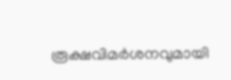രൂക്ഷവിമർശനവുമായി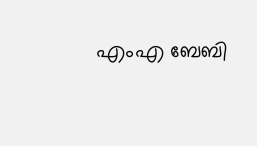എംഎ ബേബി